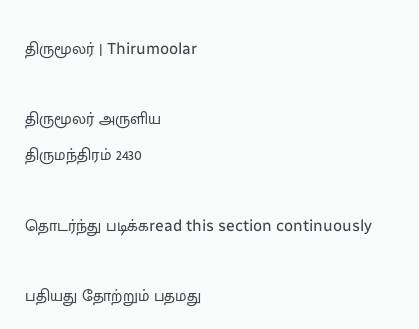திருமூலர் | Thirumoolar

திருமூலர் அருளிய
திருமந்திரம் 2430

தொடர்ந்து படிக்கread this section continuously

பதியது தோற்றும் பதமது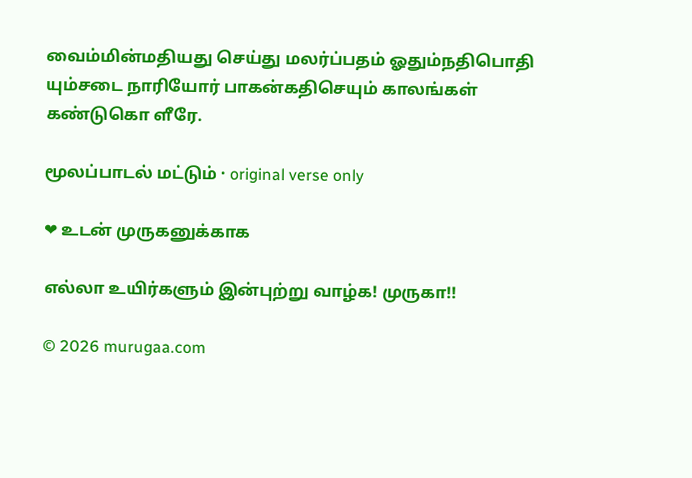வைம்மின்மதியது செய்து மலர்ப்பதம் ஓதும்நதிபொதி யும்சடை நாரியோர் பாகன்கதிசெயும் காலங்கள் கண்டுகொ ளீரே.

மூலப்பாடல் மட்டும் · original verse only

❤ உடன் முருகனுக்காக

எல்லா உயிர்களும் இன்புற்று வாழ்க! முருகா!!

© 2026 murugaa.com